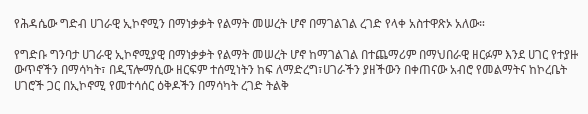የሕዳሴው ግድብ ሀገራዊ ኢኮኖሚን በማነቃቃት የልማት መሠረት ሆኖ በማገልገል ረገድ የላቀ አስተዋጽኦ አለው።

የግድቡ ግንባታ ሀገራዊ ኢኮኖሚያዊ በማነቃቃት የልማት መሠረት ሆኖ ከማገልገል በተጨማሪም በማህበራዊ ዘርፉም እንደ ሀገር የተያዙ ውጥኖችን በማሳካት፣ በዲፕሎማሲው ዘርፍም ተሰሚነትን ከፍ ለማድረግ፣ሀገራችን ያዘችውን በቀጠናው አብሮ የመልማትና ከኮረቤት ሀገሮች ጋር በኢኮኖሚ የመተሳሰር ዕቅዶችን በማሳካት ረገድ ትልቅ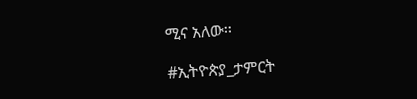ሚና አለው፡፡

#ኢትዮጵያ_ታምርት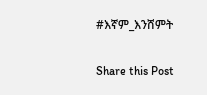#እኛም_እንሸምት

Share this Post